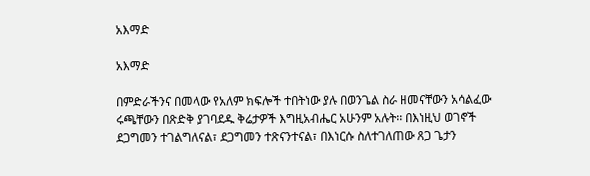አእማድ

አእማድ

በምድራችንና በመላው የአለም ክፍሎች ተበትነው ያሉ በወንጌል ስራ ዘመናቸውን አሳልፈው ሩጫቸውን በጽድቅ ያገባደዱ ቅሬታዎች እግዚአብሔር አሁንም አሉት፡፡ በእነዚህ ወገኖች ደጋግመን ተገልግለናል፣ ደጋግመን ተጽናንተናል፣ በእነርሱ ስለተገለጠው ጸጋ ጌታን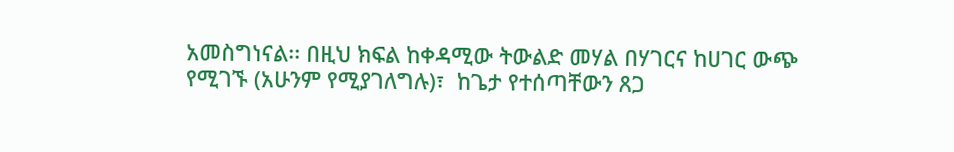አመስግነናል፡፡ በዚህ ክፍል ከቀዳሚው ትውልድ መሃል በሃገርና ከሀገር ውጭ የሚገኙ (አሁንም የሚያገለግሉ)፣  ከጌታ የተሰጣቸውን ጸጋ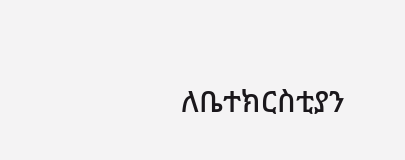ለቤተክርስቲያን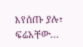እየሰጡ ያሉ፣ ፍሬአቸው...